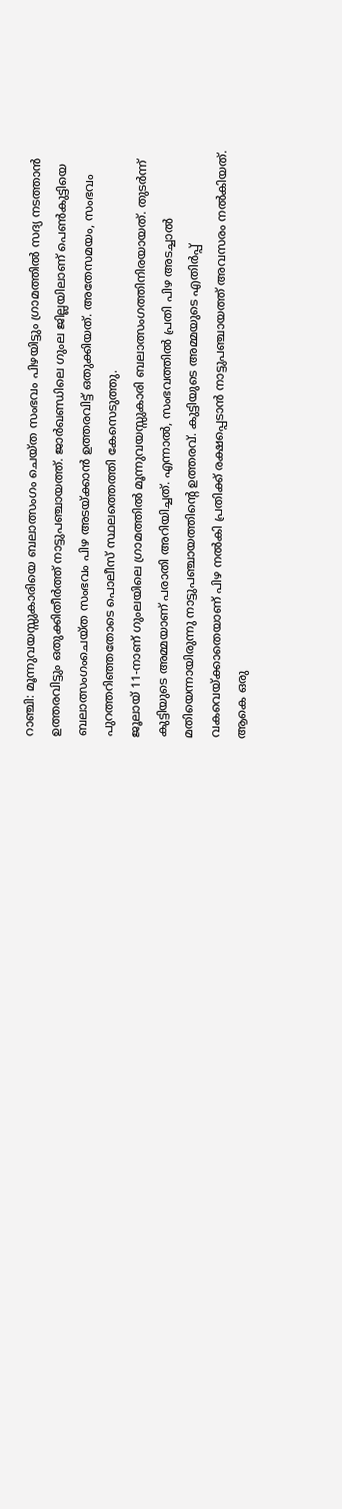റാഞ്ചി: മൂന്നുവയസ്സുകാരിയെ ബലാത്സംഗം ചെയ്ത സംഭവം പിഴയിട്ടും ഗ്രാമത്തിൽ സദ്യ നടത്താൻ ഉത്തരവിട്ടും ഒതുക്കിതീർത്ത് നാട്ടുപഞ്ചായത്ത്. ജാർഖണ്ഡിലെ ഗുംല ജില്ലയിലാണ് പെൺകുട്ടിയെ ബലാത്സംഗംചെയ്ത സംഭവം പിഴ അടയ്ക്കാൻ ഉത്തരവിട്ട് ഒതുക്കിയത്. അതേസമയം, സംഭവം പുറത്തറിഞ്ഞതോടെ പൊലീസ് സ്ഥലത്തെത്തി കേസെടുത്തു.
ജൂലായ് 11-നാണ് ഗുംലയിലെ ഗ്രാമത്തിൽ മൂന്നുവയസ്സുകാരി ബലാത്സംഗത്തിനിരയായത്. തുടർന്ന് കുട്ടിയുടെ അമ്മയാണ് പരാതി അറിയിച്ചത്. എന്നാൽ, സംഭവത്തിൽ പ്രതി പിഴ അടച്ചാൽ മതിയെന്നായിരുന്നു നാട്ടുപഞ്ചായത്തിന്റെ ഉത്തരവ്. കുട്ടിയുടെ അമ്മയുടെ എതിർപ്പ് വകവെയ്ക്കാതെയാണ് പിഴ നൽകി പ്രതിക്ക് രക്ഷപ്പെടാൻ നാട്ടുപഞ്ചായത്ത് അവസരം നൽകിയത്.
ആകെ ഒരു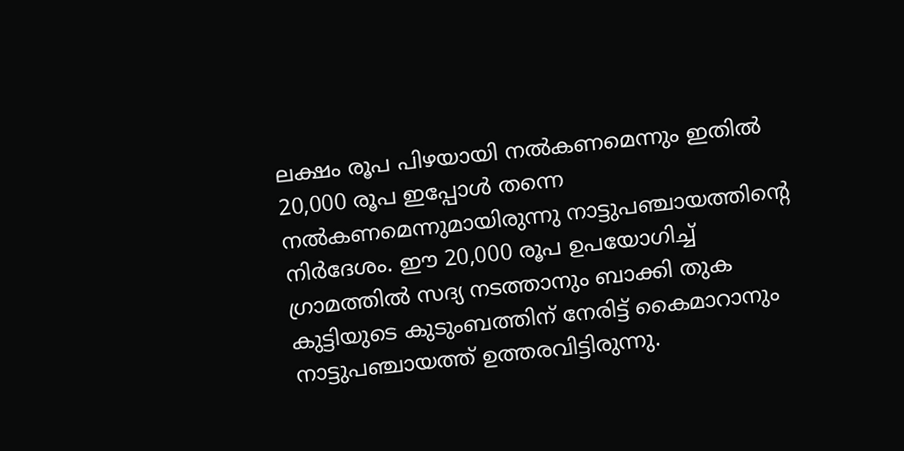ലക്ഷം രൂപ പിഴയായി നൽകണമെന്നും ഇതിൽ 20,000 രൂപ ഇപ്പോൾ തന്നെ നൽകണമെന്നുമായിരുന്നു നാട്ടുപഞ്ചായത്തിന്റെ നിർദേശം. ഈ 20,000 രൂപ ഉപയോഗിച്ച് ഗ്രാമത്തിൽ സദ്യ നടത്താനും ബാക്കി തുക കുട്ടിയുടെ കുടുംബത്തിന് നേരിട്ട് കൈമാറാനും നാട്ടുപഞ്ചായത്ത് ഉത്തരവിട്ടിരുന്നു.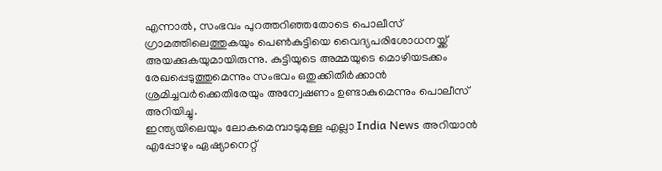എന്നാൽ, സംഭവം പുറത്തറിഞ്ഞതോടെ പൊലീസ് ഗ്രാമത്തിലെത്തുകയും പെൺകുട്ടിയെ വൈദ്യപരിശോധനയ്ക്ക് അയക്കുകയുമായിരുന്നു. കുട്ടിയുടെ അമ്മയുടെ മൊഴിയടക്കം രേഖപ്പെടുത്തുമെന്നും സംഭവം ഒതുക്കിതീർക്കാൻ ശ്രമിച്ചവർക്കെതിരേയും അന്വേഷണം ഉണ്ടാകുമെന്നും പൊലീസ് അറിയിച്ചു.
ഇന്ത്യയിലെയും ലോകമെമ്പാടുമുള്ള എല്ലാ India News അറിയാൻ എപ്പോഴും ഏഷ്യാനെറ്റ്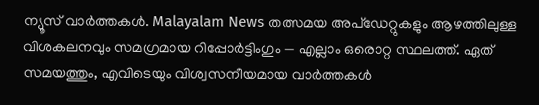ന്യൂസ് വാർത്തകൾ. Malayalam News തത്സമയ അപ്ഡേറ്റുകളും ആഴത്തിലുള്ള വിശകലനവും സമഗ്രമായ റിപ്പോർട്ടിംഗും — എല്ലാം ഒരൊറ്റ സ്ഥലത്ത്. ഏത് സമയത്തും, എവിടെയും വിശ്വസനീയമായ വാർത്തകൾ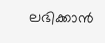ലഭിക്കാൻ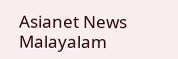Asianet News Malayalam